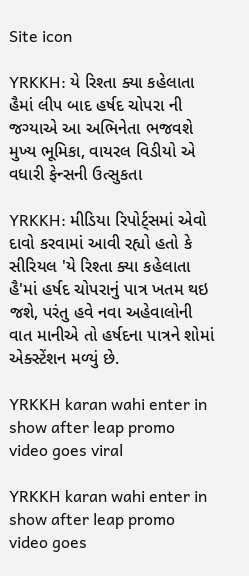Site icon

YRKKH: યે રિશ્તા ક્યા કહેલાતા હૈમાં લીપ બાદ હર્ષદ ચોપરા ની જગ્યાએ આ અભિનેતા ભજવશે મુખ્ય ભૂમિકા, વાયરલ વિડીયો એ વધારી ફેન્સની ઉત્સુકતા

YRKKH: મીડિયા રિપોર્ટ્સમાં એવો દાવો કરવામાં આવી રહ્યો હતો કે સીરિયલ 'યે રિશ્તા ક્યા કહેલાતા હૈ'માં હર્ષદ ચોપરાનું પાત્ર ખતમ થઇ જશે, પરંતુ હવે નવા અહેવાલોની વાત માનીએ તો હર્ષદના પાત્રને શોમાં એક્સ્ટેંશન મળ્યું છે.

YRKKH karan wahi enter in show after leap promo video goes viral

YRKKH karan wahi enter in show after leap promo video goes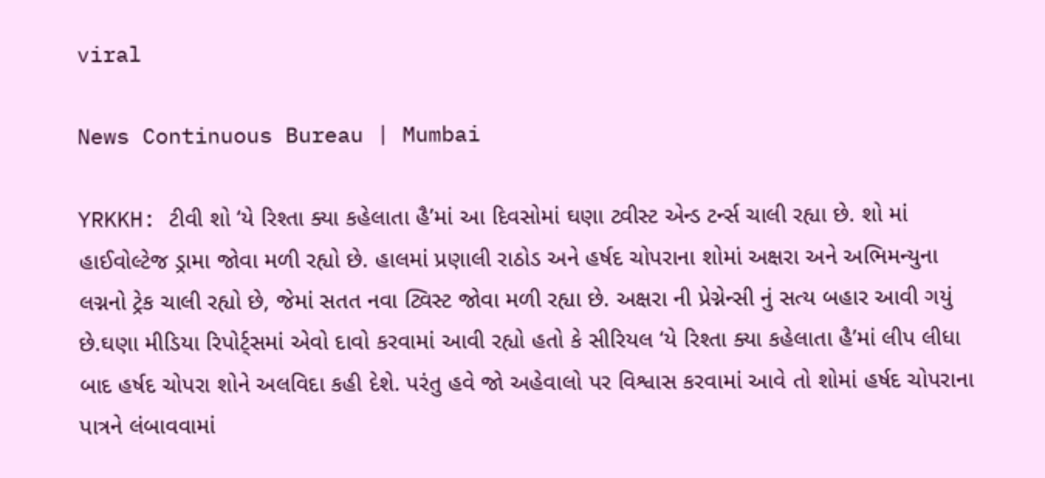viral

News Continuous Bureau | Mumbai

YRKKH: ટીવી શો ‘યે રિશ્તા ક્યા કહેલાતા હૈ’માં આ દિવસોમાં ઘણા ટ્વીસ્ટ એન્ડ ટર્ન્સ ચાલી રહ્યા છે. શો માં હાઈવોલ્ટેજ ડ્રામા જોવા મળી રહ્યો છે. હાલમાં પ્રણાલી રાઠોડ અને હર્ષદ ચોપરાના શોમાં અક્ષરા અને અભિમન્યુના લગ્નનો ટ્રેક ચાલી રહ્યો છે, જેમાં સતત નવા ટ્વિસ્ટ જોવા મળી રહ્યા છે. અક્ષરા ની પ્રેગ્નેન્સી નું સત્ય બહાર આવી ગયું છે.ઘણા મીડિયા રિપોર્ટ્સમાં એવો દાવો કરવામાં આવી રહ્યો હતો કે સીરિયલ ‘યે રિશ્તા ક્યા કહેલાતા હૈ’માં લીપ લીધા બાદ હર્ષદ ચોપરા શોને અલવિદા કહી દેશે. પરંતુ હવે જો અહેવાલો પર વિશ્વાસ કરવામાં આવે તો શોમાં હર્ષદ ચોપરાના પાત્રને લંબાવવામાં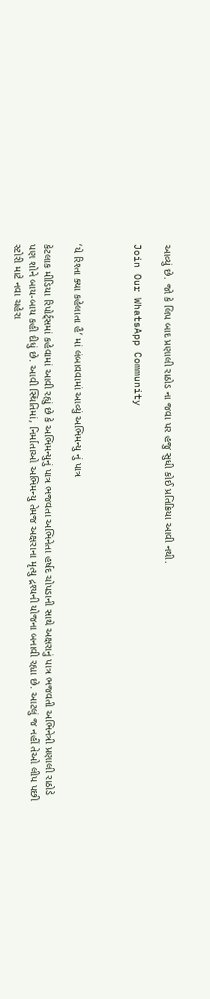આવ્યું છે. જો કે લિપ બાદ પ્રણાલી રાઠોડ ના જવા પર હજુ સુધી કોઈ પ્રતિક્રિયા આવી નથી.

Join Our WhatsApp Community



‘યે રિશ્તા ક્યા કહેલાતા હૈ’ માં લંબાવવામાં આવ્યું અભિમન્યુ નું પાત્ર

કેટલાક મીડિયા રિપોર્ટ્સમાં કહેવામાં આવી રહ્યું છે કે અભિમન્યુનું પાત્ર ભજવતા અભિનેતા હર્ષદ ચોપડાની સાથે અક્ષરાનું પાત્ર ભજવતી અભિનેત્રી પ્રણાલી રાઠોડે પણ શોને બાય-બાય કહી દીધું છે. આવી સ્થિતિમાં, નિર્માતાઓ અભિમન્યુ તેમજ અક્ષરાના મૃત્યુ દ્રશ્યની યોજના બનાવી રહ્યા છે. આટલું જ નહીં તેઓ લીપ પછી સ્ટોરી માટે નવા ચહેરા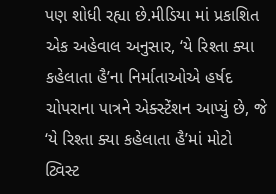પણ શોધી રહ્યા છે.મીડિયા માં પ્રકાશિત એક અહેવાલ અનુસાર, ‘યે રિશ્તા ક્યા કહેલાતા હૈ’ના નિર્માતાઓએ હર્ષદ ચોપરાના પાત્રને એક્સ્ટેંશન આપ્યું છે, જે ‘યે રિશ્તા ક્યા કહેલાતા હૈ’માં મોટો ટ્વિસ્ટ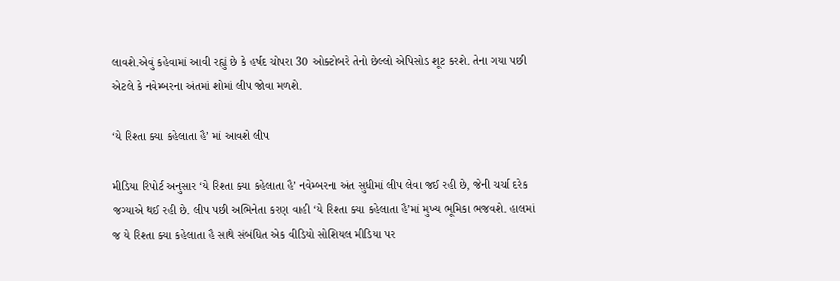લાવશે.એવું કહેવામાં આવી રહ્યું છે કે હર્ષદ ચોપરા 30 ઓક્ટોબરે તેનો છેલ્લો એપિસોડ શૂટ કરશે. તેના ગયા પછી એટલે કે નવેમ્બરના અંતમાં શોમાં લીપ જોવા મળશે.

‘યે રિશ્તા ક્યા કહેલાતા હૈ’ માં આવશે લીપ

મીડિયા રિપોર્ટ અનુસાર ‘યે રિશ્તા ક્યા કહેલાતા હૈ’ નવેમ્બરના અંત સુધીમાં લીપ લેવા જઈ રહી છે, જેની ચર્ચા દરેક જગ્યાએ થઈ રહી છે. લીપ પછી અભિનેતા કરણ વાહી ‘યે રિશ્તા ક્યા કહેલાતા હૈ’માં મુખ્ય ભૂમિકા ભજવશે. હાલમાં જ યે રિશ્તા ક્યા કહેલાતા હૈ સાથે સંબંધિત એક વીડિયો સોશિયલ મીડિયા પર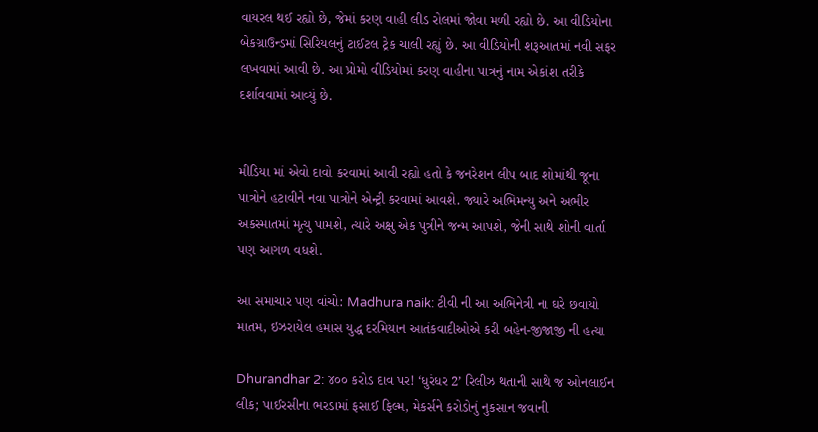વાયરલ થઈ રહ્યો છે, જેમાં કરણ વાહી લીડ રોલમાં જોવા મળી રહ્યો છે. આ વીડિયોના બેકગ્રાઉન્ડમાં સિરિયલનું ટાઈટલ ટ્રેક ચાલી રહ્યું છે. આ વીડિયોની શરૂઆતમાં નવી સફર લખવામાં આવી છે. આ પ્રોમો વીડિયોમાં કરણ વાહીના પાત્રનું નામ એકાંશ તરીકે દર્શાવવામાં આવ્યું છે.


મીડિયા માં એવો દાવો કરવામાં આવી રહ્યો હતો કે જનરેશન લીપ બાદ શોમાંથી જૂના પાત્રોને હટાવીને નવા પાત્રોને એન્ટ્રી કરવામાં આવશે. જ્યારે અભિમન્યુ અને અભીર અકસ્માતમાં મૃત્યુ પામશે, ત્યારે અક્ષુ એક પુત્રીને જન્મ આપશે, જેની સાથે શોની વાર્તા પણ આગળ વધશે.

આ સમાચાર પણ વાંચો: Madhura naik: ટીવી ની આ અભિનેત્રી ના ઘરે છવાયો માતમ, ઇઝરાયેલ હમાસ યુદ્ધ દરમિયાન આતંકવાદીઓએ કરી બહેન-જીજાજી ની હત્યા

Dhurandhar 2: ૪૦૦ કરોડ દાવ પર! ‘ધુરંધર 2’ રિલીઝ થતાની સાથે જ ઓનલાઈન લીક; પાઈરસીના ભરડામાં ફસાઈ ફિલ્મ, મેકર્સને કરોડોનું નુકસાન જવાની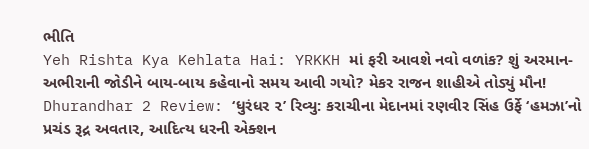ભીતિ
Yeh Rishta Kya Kehlata Hai: YRKKH માં ફરી આવશે નવો વળાંક? શું અરમાન-અભીરાની જોડીને બાય-બાય કહેવાનો સમય આવી ગયો? મેકર રાજન શાહીએ તોડ્યું મૌન!
Dhurandhar 2 Review: ‘ધુરંધર ૨’ રિવ્યુ: કરાચીના મેદાનમાં રણવીર સિંહ ઉર્ફે ‘હમઝા’નો પ્રચંડ રૂદ્ર અવતાર, આદિત્ય ધરની એક્શન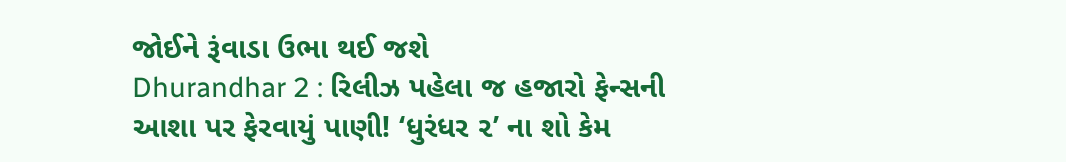જોઈને રૂંવાડા ઉભા થઈ જશે
Dhurandhar 2 : રિલીઝ પહેલા જ હજારો ફેન્સની આશા પર ફેરવાયું પાણી! ‘ધુરંધર ૨’ ના શો કેમ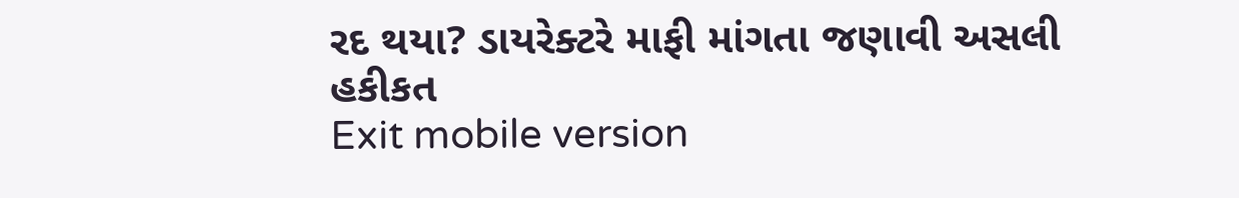રદ થયા? ડાયરેક્ટરે માફી માંગતા જણાવી અસલી હકીકત
Exit mobile version